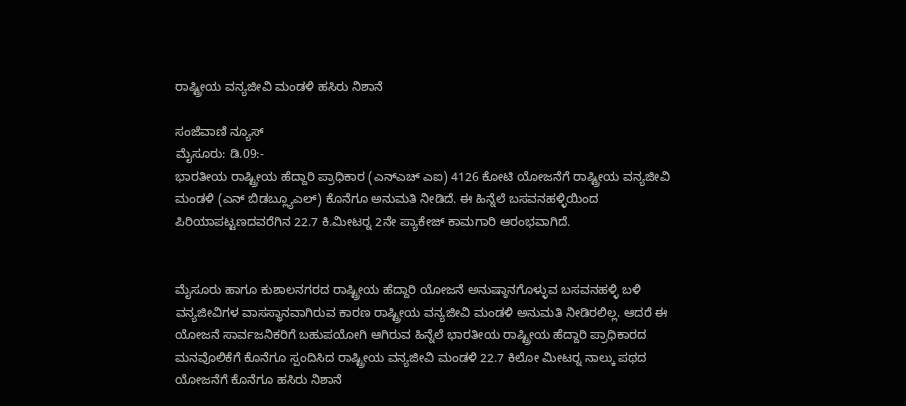ರಾಷ್ಟ್ರೀಯ ವನ್ಯಜೀವಿ ಮಂಡಳಿ ಹಸಿರು ನಿಶಾನೆ

ಸಂಜೆವಾಣಿ ನ್ಯೂಸ್
ಮೈಸೂರು: ಡಿ.09:-
ಭಾರತೀಯ ರಾಷ್ಟ್ರೀಯ ಹೆದ್ದಾರಿ ಪ್ರಾಧಿಕಾರ (ಎನ್‍ಎಚ್ ಎಐ) 4126 ಕೋಟಿ ಯೋಜನೆಗೆ ರಾಷ್ಟ್ರೀಯ ವನ್ಯಜೀವಿ ಮಂಡಳಿ (ಎನ್ ಬಿಡಬ್ಲ್ಯೂಎಲ್) ಕೊನೆಗೂ ಅನುಮತಿ ನೀಡಿದೆ. ಈ ಹಿನ್ನೆಲೆ ಬಸವನಹಳ್ಳಿಯಿಂದ ಪಿರಿಯಾಪಟ್ಟಣದವರೆಗಿನ 22.7 ಕಿ.ಮೀಟರ್‍ನ 2ನೇ ಪ್ಯಾಕೇಜ್ ಕಾಮಗಾರಿ ಆರಂಭವಾಗಿದೆ.


ಮೈಸೂರು ಹಾಗೂ ಕುಶಾಲನಗರದ ರಾಷ್ಟ್ರೀಯ ಹೆದ್ದಾರಿ ಯೋಜನೆ ಅನುಷ್ಠಾನಗೊಳ್ಳುವ ಬಸವನಹಳ್ಳಿ ಬಳಿ ವನ್ಯಜೀವಿಗಳ ವಾಸಸ್ಥಾನವಾಗಿರುವ ಕಾರಣ ರಾಷ್ಟ್ರೀಯ ವನ್ಯಜೀವಿ ಮಂಡಳಿ ಅನುಮತಿ ನೀಡಿರಲಿಲ್ಲ. ಆದರೆ ಈ ಯೋಜನೆ ಸಾರ್ವಜನಿಕರಿಗೆ ಬಹುಪಯೋಗಿ ಆಗಿರುವ ಹಿನ್ನೆಲೆ ಭಾರತೀಯ ರಾಷ್ಟ್ರೀಯ ಹೆದ್ದಾರಿ ಪ್ರಾಧಿಕಾರದ ಮನವೊಲಿಕೆಗೆ ಕೊನೆಗೂ ಸ್ಪಂದಿಸಿದ ರಾಷ್ಟ್ರೀಯ ವನ್ಯಜೀವಿ ಮಂಡಳಿ 22.7 ಕಿಲೋ ಮೀಟರ್‍ನ ನಾಲ್ಕು ಪಥದ ಯೋಜನೆಗೆ ಕೊನೆಗೂ ಹಸಿರು ನಿಶಾನೆ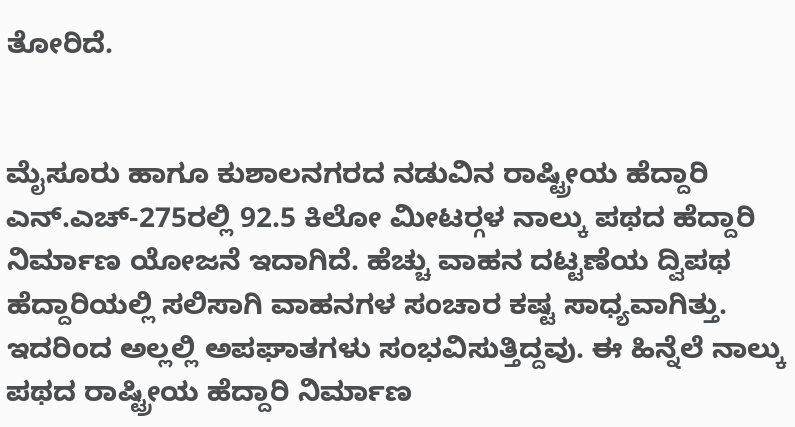ತೋರಿದೆ.


ಮೈಸೂರು ಹಾಗೂ ಕುಶಾಲನಗರದ ನಡುವಿನ ರಾಷ್ಟ್ರೀಯ ಹೆದ್ದಾರಿ ಎನ್.ಎಚ್-275ರಲ್ಲಿ 92.5 ಕಿಲೋ ಮೀಟರ್‍ಗಳ ನಾಲ್ಕು ಪಥದ ಹೆದ್ದಾರಿ ನಿರ್ಮಾಣ ಯೋಜನೆ ಇದಾಗಿದೆ. ಹೆಚ್ಚು ವಾಹನ ದಟ್ಟಣೆಯ ದ್ವಿಪಥ ಹೆದ್ದಾರಿಯಲ್ಲಿ ಸಲಿಸಾಗಿ ವಾಹನಗಳ ಸಂಚಾರ ಕಷ್ಟ ಸಾಧ್ಯವಾಗಿತ್ತು. ಇದರಿಂದ ಅಲ್ಲಲ್ಲಿ ಅಪಘಾತಗಳು ಸಂಭವಿಸುತ್ತಿದ್ದವು. ಈ ಹಿನ್ನೆಲೆ ನಾಲ್ಕು ಪಥದ ರಾಷ್ಟ್ರೀಯ ಹೆದ್ದಾರಿ ನಿರ್ಮಾಣ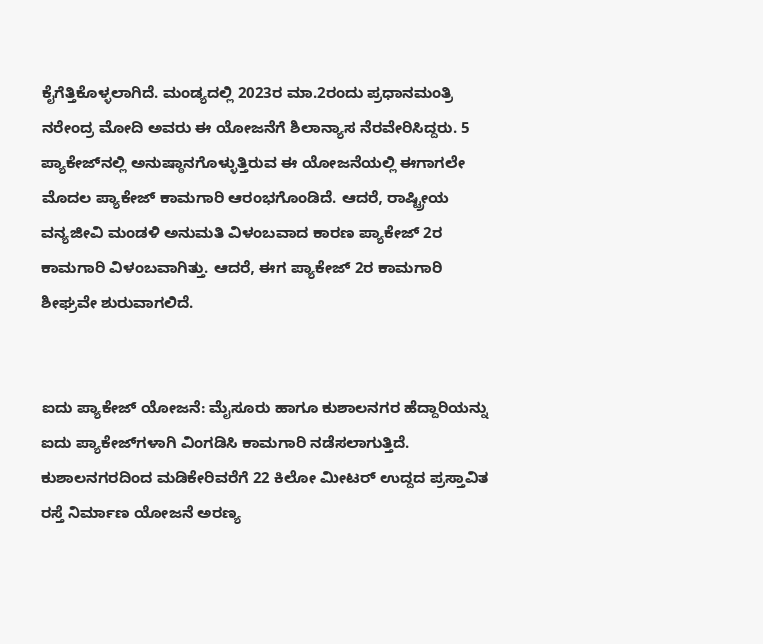ಕೈಗೆತ್ತಿಕೊಳ್ಳಲಾಗಿದೆ. ಮಂಡ್ಯದಲ್ಲಿ 2023ರ ಮಾ.2ರಂದು ಪ್ರಧಾನಮಂತ್ರಿ ನರೇಂದ್ರ ಮೋದಿ ಅವರು ಈ ಯೋಜನೆಗೆ ಶಿಲಾನ್ಯಾಸ ನೆರವೇರಿಸಿದ್ದರು. 5 ಪ್ಯಾಕೇಜ್‍ನಲ್ಲಿ ಅನುಷ್ಠಾನಗೊಳ್ಳುತ್ತಿರುವ ಈ ಯೋಜನೆಯಲ್ಲಿ ಈಗಾಗಲೇ ಮೊದಲ ಪ್ಯಾಕೇಜ್ ಕಾಮಗಾರಿ ಆರಂಭಗೊಂಡಿದೆ. ಆದರೆ, ರಾಷ್ಟ್ರೀಯ ವನ್ಯಜೀವಿ ಮಂಡಳಿ ಅನುಮತಿ ವಿಳಂಬವಾದ ಕಾರಣ ಪ್ಯಾಕೇಜ್ 2ರ ಕಾಮಗಾರಿ ವಿಳಂಬವಾಗಿತ್ತು. ಆದರೆ, ಈಗ ಪ್ಯಾಕೇಜ್ 2ರ ಕಾಮಗಾರಿ ಶೀಘ್ರವೇ ಶುರುವಾಗಲಿದೆ.


ಐದು ಪ್ಯಾಕೇಜ್ ಯೋಜನೆ: ಮೈಸೂರು ಹಾಗೂ ಕುಶಾಲನಗರ ಹೆದ್ದಾರಿಯನ್ನು ಐದು ಪ್ಯಾಕೇಜ್‍ಗಳಾಗಿ ವಿಂಗಡಿಸಿ ಕಾಮಗಾರಿ ನಡೆಸಲಾಗುತ್ತಿದೆ. ಕುಶಾಲನಗರದಿಂದ ಮಡಿಕೇರಿವರೆಗೆ 22 ಕಿಲೋ ಮೀಟರ್ ಉದ್ದದ ಪ್ರಸ್ತಾವಿತ ರಸ್ತೆ ನಿರ್ಮಾಣ ಯೋಜನೆ ಅರಣ್ಯ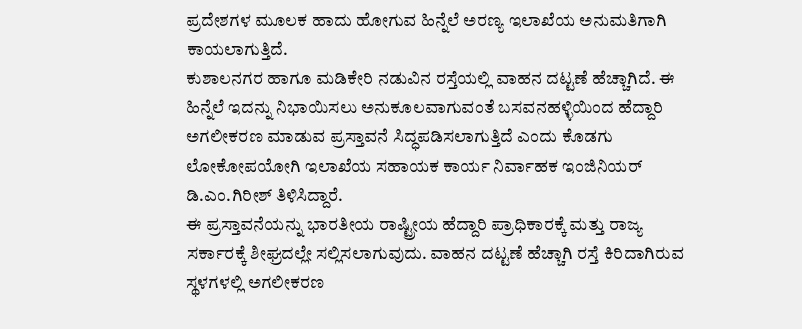ಪ್ರದೇಶಗಳ ಮೂಲಕ ಹಾದು ಹೋಗುವ ಹಿನ್ನೆಲೆ ಅರಣ್ಯ ಇಲಾಖೆಯ ಅನುಮತಿಗಾಗಿ ಕಾಯಲಾಗುತ್ತಿದೆ.
ಕುಶಾಲನಗರ ಹಾಗೂ ಮಡಿಕೇರಿ ನಡುವಿನ ರಸ್ತೆಯಲ್ಲಿ ವಾಹನ ದಟ್ಟಣೆ ಹೆಚ್ಚಾಗಿದೆ. ಈ ಹಿನ್ನೆಲೆ ಇದನ್ನು ನಿಭಾಯಿಸಲು ಅನುಕೂಲವಾಗುವಂತೆ ಬಸವನಹಳ್ಳಿಯಿಂದ ಹೆದ್ದಾರಿ ಅಗಲೀಕರಣ ಮಾಡುವ ಪ್ರಸ್ತಾವನೆ ಸಿದ್ಧಪಡಿಸಲಾಗುತ್ತಿದೆ ಎಂದು ಕೊಡಗು ಲೋಕೋಪಯೋಗಿ ಇಲಾಖೆಯ ಸಹಾಯಕ ಕಾರ್ಯ ನಿರ್ವಾಹಕ ಇಂಜಿನಿಯರ್ ಡಿ.ಎಂ.ಗಿರೀಶ್ ತಿಳಿಸಿದ್ದಾರೆ.
ಈ ಪ್ರಸ್ತಾವನೆಯನ್ನು ಭಾರತೀಯ ರಾಷ್ಟ್ರೀಯ ಹೆದ್ದಾರಿ ಪ್ರಾಧಿಕಾರಕ್ಕೆ ಮತ್ತು ರಾಜ್ಯ ಸರ್ಕಾರಕ್ಕೆ ಶೀಘ್ರದಲ್ಲೇ ಸಲ್ಲಿಸಲಾಗುವುದು. ವಾಹನ ದಟ್ಟಣೆ ಹೆಚ್ಚಾಗಿ ರಸ್ತೆ ಕಿರಿದಾಗಿರುವ ಸ್ಥಳಗಳಲ್ಲಿ ಅಗಲೀಕರಣ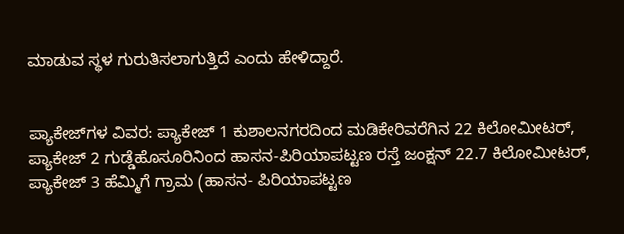ಮಾಡುವ ಸ್ಥಳ ಗುರುತಿಸಲಾಗುತ್ತಿದೆ ಎಂದು ಹೇಳಿದ್ದಾರೆ.


ಪ್ಯಾಕೇಜ್‍ಗಳ ವಿವರ: ಪ್ಯಾಕೇಜ್ 1 ಕುಶಾಲನಗರದಿಂದ ಮಡಿಕೇರಿವರೆಗಿನ 22 ಕಿಲೋಮೀಟರ್, ಪ್ಯಾಕೇಜ್ 2 ಗುಡ್ಡೆಹೊಸೂರಿನಿಂದ ಹಾಸನ-ಪಿರಿಯಾಪಟ್ಟಣ ರಸ್ತೆ ಜಂಕ್ಷನ್ 22.7 ಕಿಲೋಮೀಟರ್, ಪ್ಯಾಕೇಜ್ 3 ಹೆಮ್ಮಿಗೆ ಗ್ರಾಮ (ಹಾಸನ- ಪಿರಿಯಾಪಟ್ಟಣ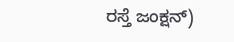ರಸ್ತೆ ಜಂಕ್ಷನ್)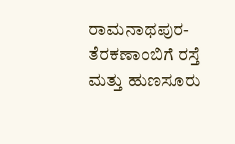ರಾಮನಾಥಪುರ-ತೆರಕಣಾಂಬಿಗೆ ರಸ್ತೆ ಮತ್ತು ಹುಣಸೂರು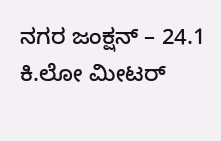ನಗರ ಜಂಕ್ಷನ್ – 24.1 ಕಿ.ಲೋ ಮೀಟರ್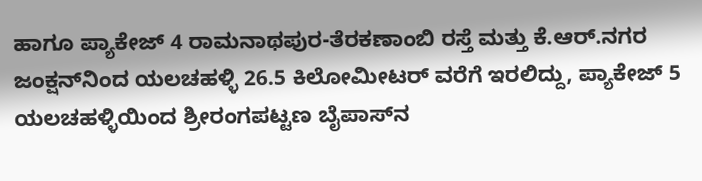ಹಾಗೂ ಪ್ಯಾಕೇಜ್ 4 ರಾಮನಾಥಪುರ-ತೆರಕಣಾಂಬಿ ರಸ್ತೆ ಮತ್ತು ಕೆ.ಆರ್.ನಗರ ಜಂಕ್ಷನ್‍ನಿಂದ ಯಲಚಹಳ್ಳಿ 26.5 ಕಿಲೋಮೀಟರ್ ವರೆಗೆ ಇರಲಿದ್ದು, ಪ್ಯಾಕೇಜ್ 5 ಯಲಚಹಳ್ಳಿಯಿಂದ ಶ್ರೀರಂಗಪಟ್ಟಣ ಬೈಪಾಸ್‍ನ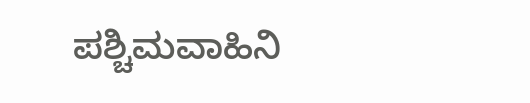ಪಶ್ಚಿಮವಾಹಿನಿ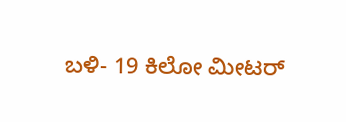ಬಳಿ- 19 ಕಿಲೋ ಮೀಟರ್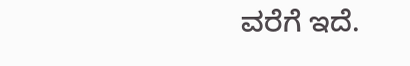ವರೆಗೆ ಇದೆ.